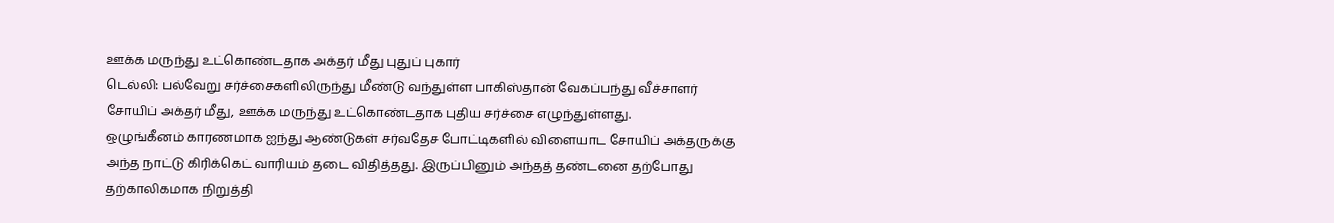ஊக்க மருந்து உட்கொண்டதாக அக்தர் மீது புதுப் புகார்
டெல்லி: பல்வேறு சர்ச்சைகளிலிருந்து மீண்டு வந்துள்ள பாகிஸ்தான் வேகப்பந்து வீச்சாளர் சோயிப் அக்தர் மீது, ஊக்க மருந்து உட்கொண்டதாக புதிய சர்ச்சை எழுந்துள்ளது.
ஒழுங்கீனம் காரணமாக ஐந்து ஆண்டுகள் சர்வதேச போட்டிகளில் விளையாட சோயிப் அக்தருக்கு அந்த நாட்டு கிரிக்கெட் வாரியம் தடை விதித்தது. இருப்பினும் அந்தத் தண்டனை தற்போது தற்காலிகமாக நிறுத்தி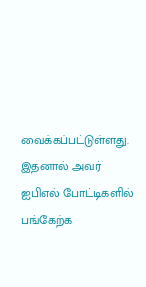வைக்கப்பட்டுள்ளது.
இதனால் அவர் ஐபிஎல் போட்டிகளில் பங்கேற்க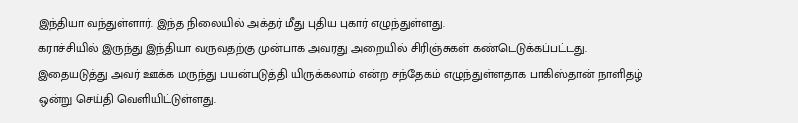இந்தியா வந்துள்ளார். இந்த நிலையில் அக்தர் மீது புதிய புகார் எழுந்துள்ளது.
கராச்சியில் இருந்து இந்தியா வருவதற்கு முன்பாக அவரது அறையில் சிரிஞ்சுகள் கண்டெடுக்கப்பட்டது. இதையடுத்து அவர் ஊக்க மருந்து பயன்படுத்தி யிருக்கலாம் என்ற சந்தேகம் எழுந்துள்ளதாக பாகிஸ்தான் நாளிதழ் ஒன்று செய்தி வெளியிட்டுள்ளது.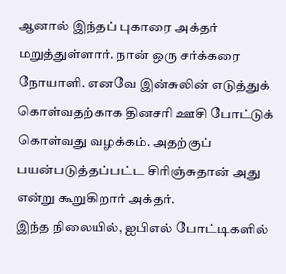ஆனால் இந்தப் புகாரை அக்தர் மறுத்துள்ளார். நான் ஒரு சர்க்கரை நோயாளி. எனவே இன்சுலின் எடுத்துக் கொள்வதற்காக தினசரி ஊசி போட்டுக் கொள்வது வழக்கம். அதற்குப் பயன்படுத்தப்பட்ட சிரிஞ்சுதான் அது என்று கூறுகிறார் அக்தர்.
இந்த நிலையில், ஐபிஎல் போட்டிகளில்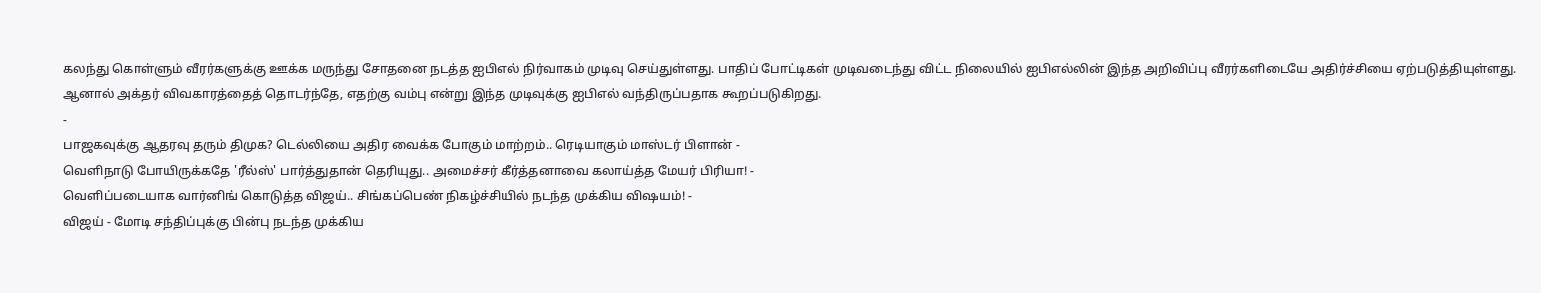கலந்து கொள்ளும் வீரர்களுக்கு ஊக்க மருந்து சோதனை நடத்த ஐபிஎல் நிர்வாகம் முடிவு செய்துள்ளது. பாதிப் போட்டிகள் முடிவடைந்து விட்ட நிலையில் ஐபிஎல்லின் இந்த அறிவிப்பு வீரர்களிடையே அதிர்ச்சியை ஏற்படுத்தியுள்ளது.
ஆனால் அக்தர் விவகாரத்தைத் தொடர்ந்தே, எதற்கு வம்பு என்று இந்த முடிவுக்கு ஐபிஎல் வந்திருப்பதாக கூறப்படுகிறது.
-
பாஜகவுக்கு ஆதரவு தரும் திமுக? டெல்லியை அதிர வைக்க போகும் மாற்றம்.. ரெடியாகும் மாஸ்டர் பிளான் -
வெளிநாடு போயிருக்கதே 'ரீல்ஸ்' பார்த்துதான் தெரியுது.. அமைச்சர் கீர்த்தனாவை கலாய்த்த மேயர் பிரியா! -
வெளிப்படையாக வார்னிங் கொடுத்த விஜய்.. சிங்கப்பெண் நிகழ்ச்சியில் நடந்த முக்கிய விஷயம்! -
விஜய் - மோடி சந்திப்புக்கு பின்பு நடந்த முக்கிய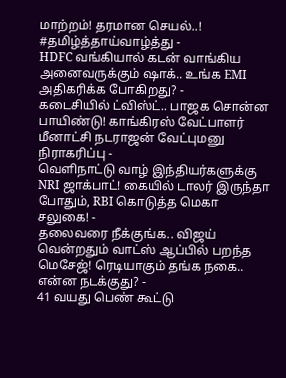மாற்றம்! தரமான செயல்..! #தமிழ்த்தாய்வாழ்த்து -
HDFC வங்கியால் கடன் வாங்கிய அனைவருக்கும் ஷாக்.. உங்க EMI அதிகரிக்க போகிறது? -
கடைசியில் ட்விஸ்ட்.. பாஜக சொன்ன பாயிண்டு! காங்கிரஸ் வேட்பாளர் மீனாட்சி நடராஜன் வேட்புமனு நிராகரிப்பு -
வெளிநாட்டு வாழ் இந்தியர்களுக்கு NRI ஜாக்பாட்! கையில் டாலர் இருந்தா போதும், RBI கொடுத்த மெகா சலுகை! -
தலைவரை நீக்குங்க.. விஜய் வென்றதும் வாட்ஸ் ஆப்பில் பறந்த மெசேஜ்! ரெடியாகும் தங்க நகை.. என்ன நடக்குது? -
41 வயது பெண் கூட்டு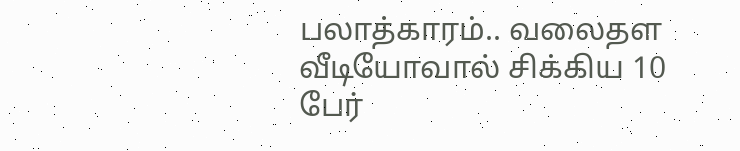பலாத்காரம்.. வலைதள வீடியோவால் சிக்கிய 10 பேர்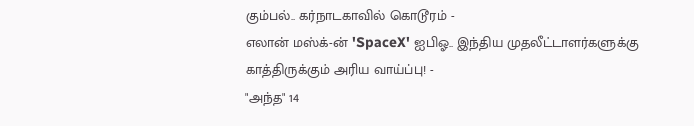கும்பல்.. கர்நாடகாவில் கொடூரம் -
எலான் மஸ்க்-ன் 'SpaceX' ஐபிஓ.. இந்திய முதலீட்டாளர்களுக்கு காத்திருக்கும் அரிய வாய்ப்பு! -
"அந்த" 14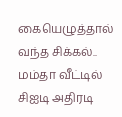கையெழுத்தால் வந்த சிக்கல்.. மம்தா வீட்டில் சிஐடி அதிரடி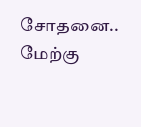சோதனை.. மேற்கு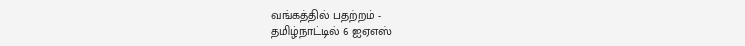வங்கத்தில் பதற்றம் -
தமிழ்நாட்டில் 6 ஐஏஎஸ்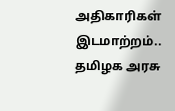அதிகாரிகள் இடமாற்றம்.. தமிழக அரசு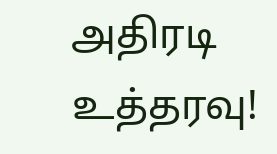அதிரடி உத்தரவு!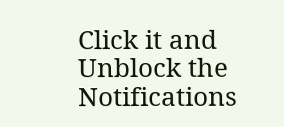Click it and Unblock the Notifications